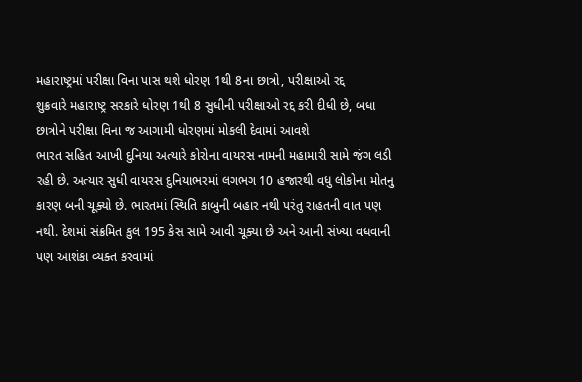મહારાષ્ટ્રમાં પરીક્ષા વિના પાસ થશે ધોરણ 1થી 8ના છાત્રો, પરીક્ષાઓ રદ્દ
શુક્રવારે મહારાષ્ટ્ર સરકારે ધોરણ 1થી 8 સુધીની પરીક્ષાઓ રદ્દ કરી દીધી છે, બધા છાત્રોને પરીક્ષા વિના જ આગામી ધોરણમાં મોકલી દેવામાં આવશે
ભારત સહિત આખી દુનિયા અત્યારે કોરોના વાયરસ નામની મહામારી સામે જંગ લડી રહી છે. અત્યાર સુધી વાયરસ દુનિયાભરમાં લગભગ 10 હજારથી વધુ લોકોના મોતનુ કારણ બની ચૂક્યો છે. ભારતમાં સ્થિતિ કાબુની બહાર નથી પરંતુ રાહતની વાત પણ નથી. દેશમાં સંક્રમિત કુલ 195 કેસ સામે આવી ચૂક્યા છે અને આની સંખ્યા વધવાની પણ આશંકા વ્યક્ત કરવામાં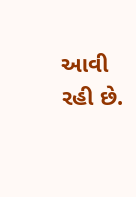આવી રહી છે.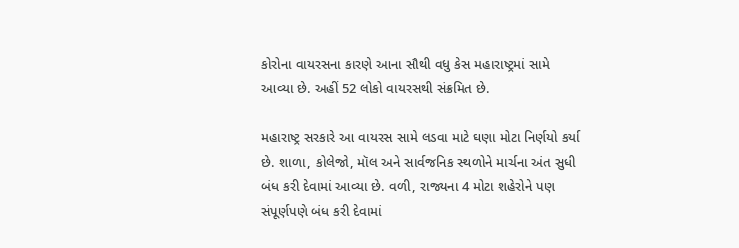કોરોના વાયરસના કારણે આના સૌથી વધુ કેસ મહારાષ્ટ્રમાં સામે આવ્યા છે. અહીં 52 લોકો વાયરસથી સંક્રમિત છે.

મહારાષ્ટ્ર સરકારે આ વાયરસ સામે લડવા માટે ઘણા મોટા નિર્ણયો કર્યા છે. શાળા, કોલેજો, મૉલ અને સાર્વજનિક સ્થળોને માર્ચના અંત સુધી બંધ કરી દેવામાં આવ્યા છે. વળી, રાજ્યના 4 મોટા શહેરોને પણ સંપૂર્ણપણે બંધ કરી દેવામાં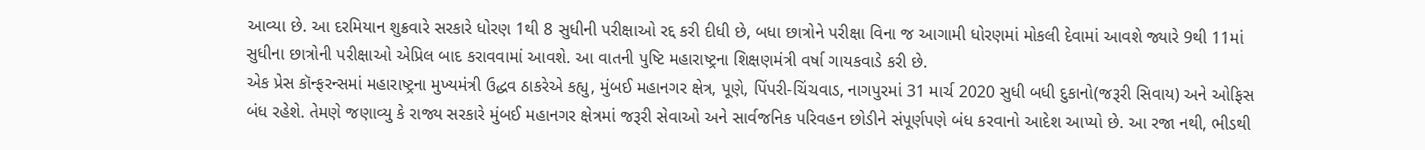આવ્યા છે. આ દરમિયાન શુક્રવારે સરકારે ધોરણ 1થી 8 સુધીની પરીક્ષાઓ રદ્દ કરી દીધી છે, બધા છાત્રોને પરીક્ષા વિના જ આગામી ધોરણમાં મોકલી દેવામાં આવશે જ્યારે 9થી 11માં સુધીના છાત્રોની પરીક્ષાઓ એપ્રિલ બાદ કરાવવામાં આવશે. આ વાતની પુષ્ટિ મહારાષ્ટ્રના શિક્ષણમંત્રી વર્ષા ગાયકવાડે કરી છે.
એક પ્રેસ કૉન્ફરન્સમાં મહારાષ્ટ્રના મુખ્યમંત્રી ઉદ્ધવ ઠાકરેએ કહ્યુ, મુંબઈ મહાનગર ક્ષેત્ર, પૂણે, પિંપરી-ચિંચવાડ, નાગપુરમાં 31 માર્ચ 2020 સુધી બધી દુકાનો(જરૂરી સિવાય) અને ઓફિસ બંધ રહેશે. તેમણે જણાવ્યુ કે રાજ્ય સરકારે મુંબઈ મહાનગર ક્ષેત્રમાં જરૂરી સેવાઓ અને સાર્વજનિક પરિવહન છોડીને સંપૂર્ણપણે બંધ કરવાનો આદેશ આપ્યો છે. આ રજા નથી, ભીડથી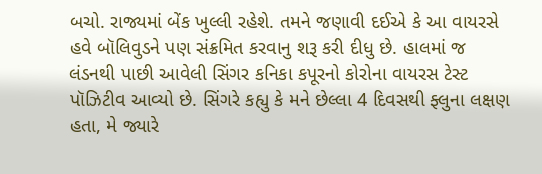બચો. રાજ્યમાં બેંક ખુલ્લી રહેશે. તમને જણાવી દઈએ કે આ વાયરસે હવે બૉલિવુડને પણ સંક્રમિત કરવાનુ શરૂ કરી દીધુ છે. હાલમાં જ લંડનથી પાછી આવેલી સિંગર કનિકા કપૂરનો કોરોના વાયરસ ટેસ્ટ પૉઝિટીવ આવ્યો છે. સિંગરે કહ્યુ કે મને છેલ્લા 4 દિવસથી ફ્લુના લક્ષણ હતા, મે જ્યારે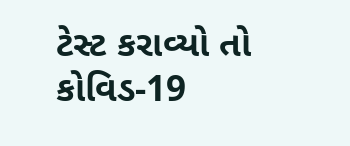ટેસ્ટ કરાવ્યો તો કોવિડ-19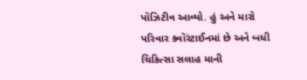પૉઝિટીવ આવ્યો. હું અને મારો પરિવાર ક્વૉરંટાઈનમાં છે અને બધી ચિકિત્સા સલાહ માની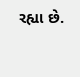રહ્યા છે.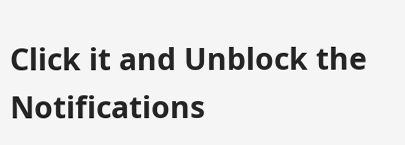Click it and Unblock the Notifications